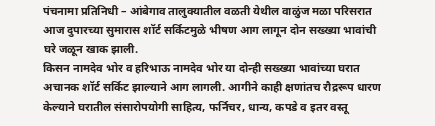पंचनामा प्रतिनिधी – आंबेगाव तालुक्यातील वळती येथील वाळुंज मळा परिसरात आज दुपारच्या सुमारास शॉर्ट सर्किटमुळे भीषण आग लागून दोन सख्ख्या भावांची घरे जळून खाक झाली.
किसन नामदेव भोर व हरिभाऊ नामदेव भोर या दोन्ही सख्ख्या भावांच्या घरात अचानक शॉर्ट सर्किट झाल्याने आग लागली. आगीने काही क्षणांतच रौद्ररूप धारण केल्याने घरातील संसारोपयोगी साहित्य, फर्निचर, धान्य, कपडे व इतर वस्तू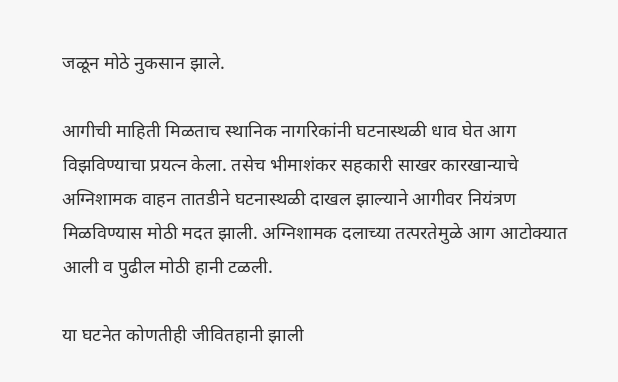जळून मोठे नुकसान झाले.

आगीची माहिती मिळताच स्थानिक नागरिकांनी घटनास्थळी धाव घेत आग विझविण्याचा प्रयत्न केला. तसेच भीमाशंकर सहकारी साखर कारखान्याचे अग्निशामक वाहन तातडीने घटनास्थळी दाखल झाल्याने आगीवर नियंत्रण मिळविण्यास मोठी मदत झाली. अग्निशामक दलाच्या तत्परतेमुळे आग आटोक्यात आली व पुढील मोठी हानी टळली.

या घटनेत कोणतीही जीवितहानी झाली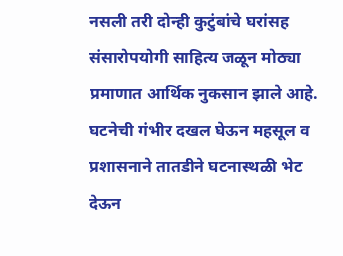नसली तरी दोन्ही कुटुंबांचे घरांसह संसारोपयोगी साहित्य जळून मोठ्या प्रमाणात आर्थिक नुकसान झाले आहे.
घटनेची गंभीर दखल घेऊन महसूल व प्रशासनाने तातडीने घटनास्थळी भेट देऊन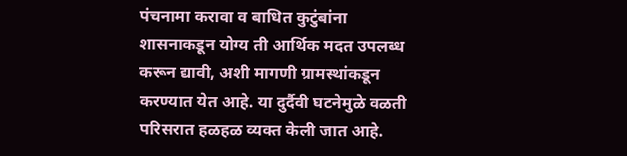पंचनामा करावा व बाधित कुटुंबांना शासनाकडून योग्य ती आर्थिक मदत उपलब्ध करून द्यावी, अशी मागणी ग्रामस्थांकडून करण्यात येत आहे. या दुर्दैवी घटनेमुळे वळती परिसरात हळहळ व्यक्त केली जात आहे.